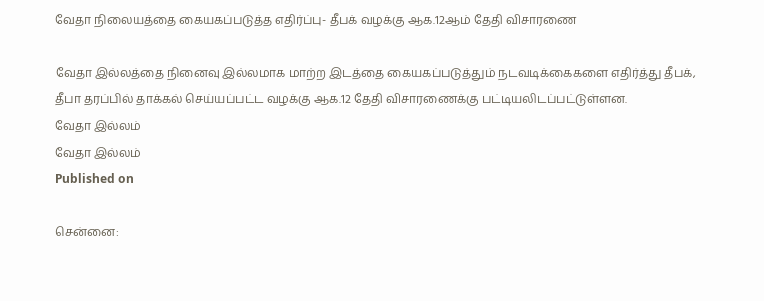வேதா நிலையத்தை கையகப்படுத்த எதிர்ப்பு- தீபக் வழக்கு ஆக.12ஆம் தேதி விசாரணை

வேதா இல்லத்தை நினைவு இல்லமாக மாற்ற இடத்தை கையகப்படுத்தும் நடவடிக்கைகளை எதிர்த்து தீபக், தீபா தரப்பில் தாக்கல் செய்யப்பட்ட வழக்கு ஆக.12 தேதி விசாரணைக்கு பட்டியலிடப்பட்டுள்ளன.
வேதா இல்லம்
வேதா இல்லம்
Published on

சென்னை: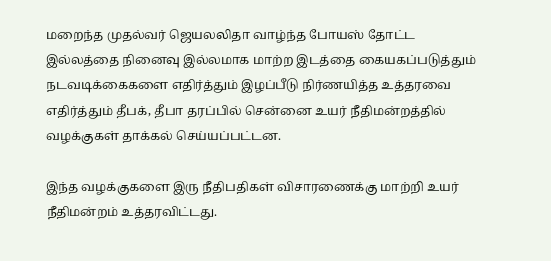மறைந்த முதல்வர் ஜெயலலிதா வாழ்ந்த போயஸ் தோட்ட இல்லத்தை நினைவு இல்லமாக மாற்ற இடத்தை கையகப்படுத்தும் நடவடிக்கைகளை எதிர்த்தும் இழப்பீடு நிர்ணயித்த உத்தரவை எதிர்த்தும் தீபக், தீபா தரப்பில் சென்னை உயர் நீதிமன்றத்தில் வழக்குகள் தாக்கல் செய்யப்பட்டன.

இந்த வழக்குகளை இரு நீதிபதிகள் விசாரணைக்கு மாற்றி உயர் நீதிமன்றம் உத்தரவிட்டது.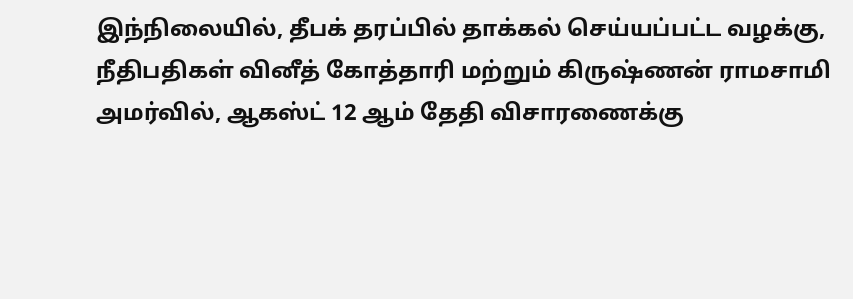இந்நிலையில், தீபக் தரப்பில் தாக்கல் செய்யப்பட்ட வழக்கு, நீதிபதிகள் வினீத் கோத்தாரி மற்றும் கிருஷ்ணன் ராமசாமி அமர்வில், ஆகஸ்ட் 12 ஆம் தேதி விசாரணைக்கு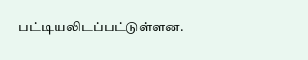பட்டியலிடப்பட்டுள்ளன.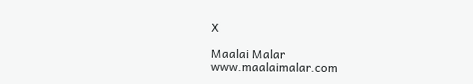X

Maalai Malar
www.maalaimalar.com